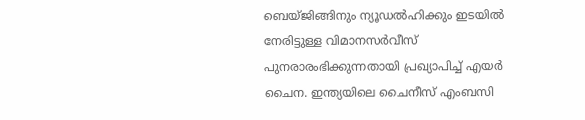ബെയ്ജിങ്ങിനും ന്യൂഡൽഹിക്കും ഇടയിൽ നേരിട്ടുള്ള വിമാനസർവീസ് പുനരാരംഭിക്കുന്നതായി പ്രഖ്യാപിച്ച് എയർ ചൈന. ഇന്ത്യയിലെ ചൈനീസ് എംബസി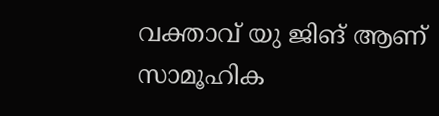വക്താവ് യു ജിങ് ആണ് സാമൂഹിക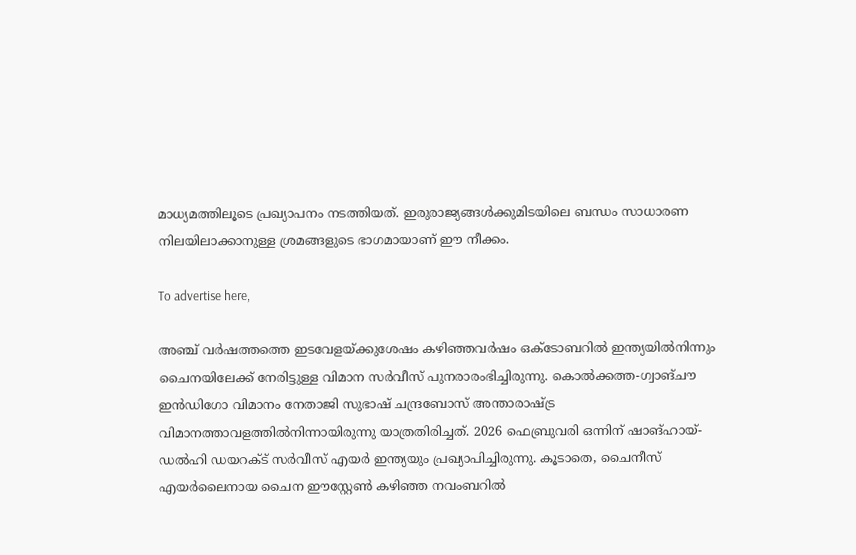മാധ്യമത്തിലൂടെ പ്രഖ്യാപനം നടത്തിയത്. ഇരുരാജ്യങ്ങൾക്കുമിടയിലെ ബന്ധം സാധാരണ നിലയിലാക്കാനുള്ള ശ്രമങ്ങളുടെ ഭാഗമായാണ് ഈ നീക്കം.

To advertise here,

അഞ്ച് വർഷത്തത്തെ ഇടവേളയ്ക്കുശേഷം കഴിഞ്ഞവർഷം ഒക്ടോബറിൽ ഇന്ത്യയിൽനിന്നും ചൈനയിലേക്ക് നേരിട്ടുള്ള വിമാന സർവീസ് പുനരാരംഭിച്ചിരുന്നു. കൊൽക്കത്ത-ഗ്വാങ്ചൗ ഇൻഡിഗോ വിമാനം നേതാജി സുഭാഷ് ചന്ദ്രബോസ് അന്താരാഷ്ട്ര വിമാനത്താവളത്തിൽനിന്നായിരുന്നു യാത്രതിരിച്ചത്. 2026 ഫെബ്രുവരി ഒന്നിന് ഷാങ്ഹായ്-ഡൽഹി ഡയറക്ട് സർവീസ് എയർ ഇന്ത്യയും പ്രഖ്യാപിച്ചിരുന്നു. കൂടാതെ, ചൈനീസ് എയർലൈനായ ചൈന ഈസ്റ്റേൺ കഴിഞ്ഞ നവംബറിൽ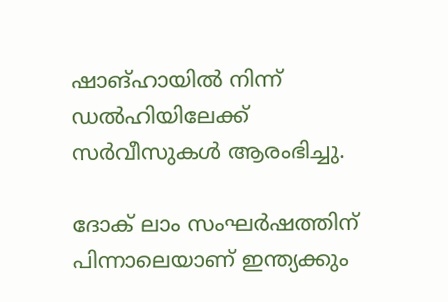ഷാങ്ഹായിൽ നിന്ന് ഡൽഹിയിലേക്ക് സർവീസുകൾ ആരംഭിച്ചു.

ദോക് ലാം സംഘർഷത്തിന് പിന്നാലെയാണ് ഇന്ത്യക്കും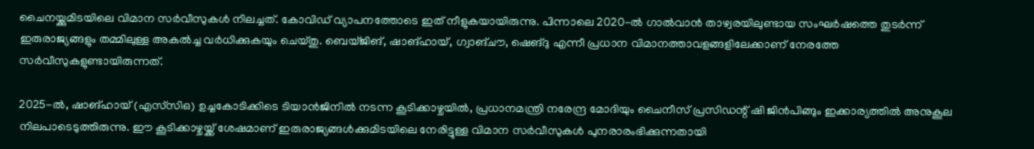ചൈനയ്ക്കുമിടയിലെ വിമാന സർവീസുകൾ നിലച്ചത്. കോവിഡ് വ്യാപനത്തോടെ ഇത് നീളുകയായിരുന്നു. പിന്നാലെ 2020-ൽ ഗാൽവാൻ താഴ്വരയിലുണ്ടായ സംഘർഷത്തെ തുടർന്ന് ഇരുരാജ്യങ്ങളും തമ്മിലുള്ള അകൽച്ച വർധിക്കുകയും ചെയ്തു. ബെയ്ജിങ്, ഷാങ്ഹായ്, ഗ്വാങ്ചൗ, ഷെങ്ദു എന്നീ പ്രധാന വിമാനത്താവളങ്ങളിലേക്കാണ് നേരത്തേ സർവീസുകളുണ്ടായിരുന്നത്.

2025-ൽ, ഷാങ്ഹായ് (എസ്‌സിഒ) ഉച്ചകോടിക്കിടെ ടിയാൻജിനിൽ നടന്ന കൂടിക്കാഴ്ചയിൽ, പ്രധാനമന്ത്രി നരേന്ദ്ര മോദിയും ചൈനീസ് പ്രസിഡന്റ് ഷി ജിൻപിങ്ങും ഇക്കാര്യത്തിൽ അനുകൂല നിലപാടെടുത്തിരുന്നു. ഈ കൂടിക്കാഴ്ചയ്ക്ക് ശേഷമാണ് ഇരുരാജ്യങ്ങൾക്കുമിടയിലെ നേരിട്ടുള്ള വിമാന സർവീസുകൾ പുനരാരംഭിക്കുന്നതായി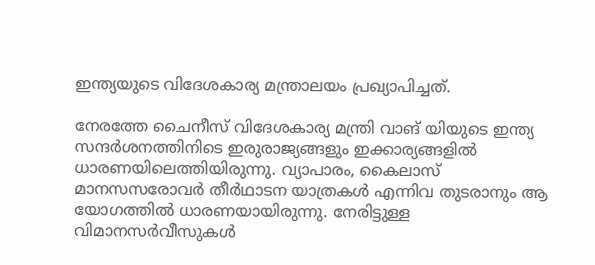ഇന്ത്യയുടെ വിദേശകാര്യ മന്ത്രാലയം പ്രഖ്യാപിച്ചത്.

നേരത്തേ ചൈനീസ് വിദേശകാര്യ മന്ത്രി വാങ് യിയുടെ ഇന്ത്യ സന്ദർശനത്തിനിടെ ഇരുരാജ്യങ്ങളും ഇക്കാര്യങ്ങളിൽ ധാരണയിലെത്തിയിരുന്നു. വ്യാപാരം, കൈലാസ്‌ മാനസസരോവർ തീർഥാടന യാത്രകൾ എന്നിവ തുടരാനും ആ യോഗത്തിൽ ധാരണയായിരുന്നു. നേരിട്ടുള്ള വിമാനസർവീസുകൾ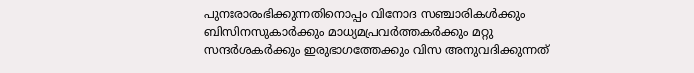പുനഃരാരംഭിക്കുന്നതിനൊപ്പം വിനോദ സഞ്ചാരികൾക്കും ബിസിനസുകാർക്കും മാധ്യമപ്രവർത്തകർക്കും മറ്റു സന്ദർശകർക്കും ഇരുഭാഗത്തേക്കും വിസ അനുവദിക്കുന്നത്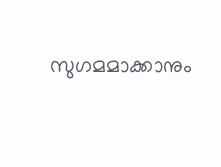സുഗമമാക്കാനും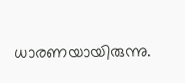ധാരണയായിരുന്നു.